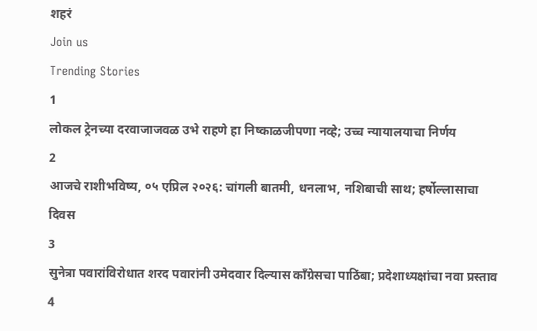शहरं
Join us
Trending Stories
1
लोकल ट्रेनच्या दरवाजाजवळ उभे राहणे हा निष्काळजीपणा नव्हे; उच्च न्यायालयाचा निर्णय
2
आजचे राशीभविष्य, ०५ एप्रिल २०२६: चांगली बातमी, धनलाभ, नशिबाची साथ; हर्षोल्लासाचा दिवस
3
सुनेत्रा पवारांविरोधात शरद पवारांनी उमेदवार दिल्यास काँग्रेसचा पाठिंबा; प्रदेशाध्यक्षांचा नवा प्रस्ताव
4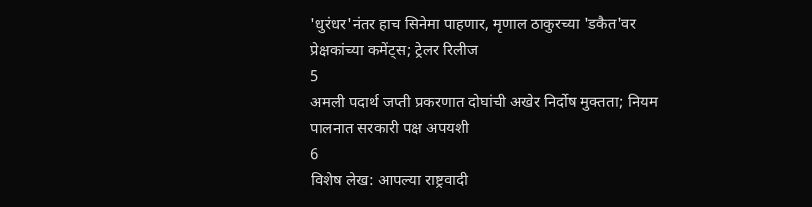'धुरंधर'नंतर हाच सिनेमा पाहणार, मृणाल ठाकुरच्या 'डकैत'वर प्रेक्षकांच्या कमेंट्स; ट्रेलर रिलीज
5
अमली पदार्थ जप्ती प्रकरणात दोघांची अखेर निर्दोष मुक्तता; नियम पालनात सरकारी पक्ष अपयशी
6
विशेष लेख: आपल्या राष्ट्रवादी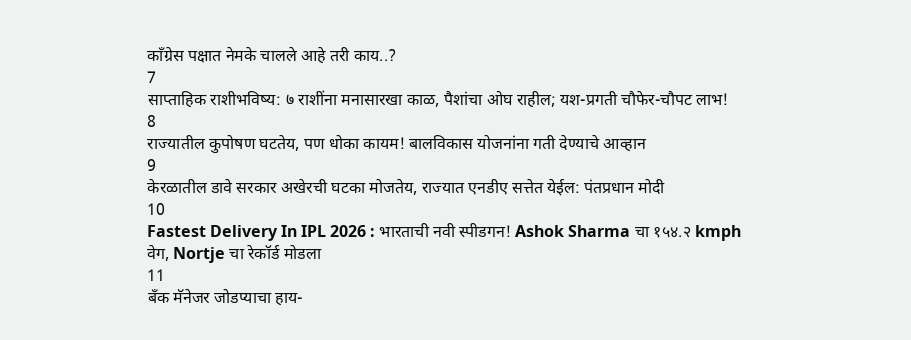काँग्रेस पक्षात नेमके चालले आहे तरी काय..?
7
साप्ताहिक राशीभविष्य: ७ राशींना मनासारखा काळ, पैशांचा ओघ राहील; यश-प्रगती चौफेर-चौपट लाभ!
8
राज्यातील कुपोषण घटतेय, पण धोका कायम! बालविकास योजनांना गती देण्याचे आव्हान
9
केरळातील डावे सरकार अखेरची घटका मोजतेय, राज्यात एनडीए सत्तेत येईल: पंतप्रधान मोदी
10
Fastest Delivery In IPL 2026 : भारताची नवी स्पीडगन! Ashok Sharma चा १५४.२ kmph वेग, Nortje चा रेकॉर्ड मोडला
11
बँक मॅनेजर जोडप्याचा हाय-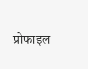प्रोफाइल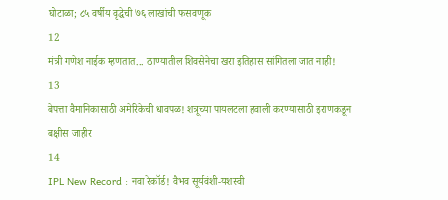घोटाळा; ८५ वर्षीय वृद्धेची ७६ लाखांची फसवणूक
12
मंत्री गणेश नाईक म्हणतात... ठाण्यातील शिवसेनेचा खरा इतिहास सांगितला जात नाही!
13
बेपत्ता वैमानिकासाठी अमेरिकेची धावपळ! शत्रूच्या पायलटला हवाली करण्यासाठी इराणकडून बक्षीस जाहीर
14
IPL New Record : नवा रेकॉर्ड! वैभव सूर्यवंशी-यशस्वी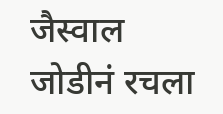जैस्वाल जोडीनं रचला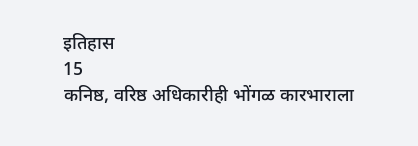इतिहास
15
कनिष्ठ, वरिष्ठ अधिकारीही भोंगळ कारभाराला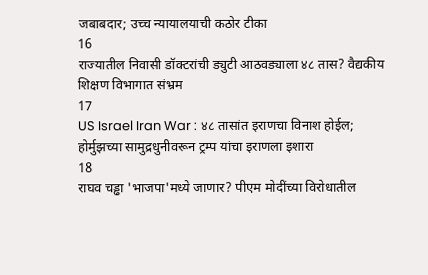जबाबदार; उच्च न्यायालयाची कठोर टीका
16
राज्यातील निवासी डॉक्टरांची ड्युटी आठवड्याला ४८ तास? वैद्यकीय शिक्षण विभागात संभ्रम
17
US Israel Iran War : ४८ तासांत इराणचा विनाश होईल; होर्मुझच्या सामुद्रधुनीवरून ट्रम्प यांचा इराणला इशारा
18
राघव चड्ढा 'भाजपा'मध्ये जाणार? पीएम मोदींच्या विरोधातील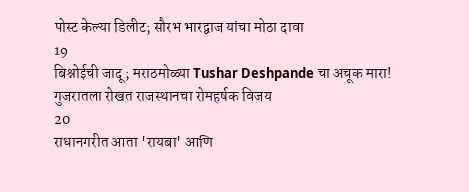पोस्ट केल्या डिलीट; सौरभ भारद्वाज यांचा मोठा दावा
19
बिश्नोईची जादू; मराठमोळ्या Tushar Deshpande चा अचूक मारा! गुजरातला रोखत राजस्थानचा रोमहर्षक विजय
20
राधानगरीत आता 'रायबा' आणि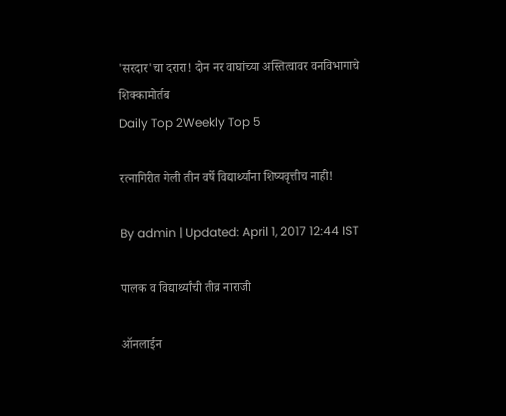'सरदार'चा दरारा! दोन नर वाघांच्या अस्तित्वावर वनविभागाचे शिक्कामोर्तब
Daily Top 2Weekly Top 5

रत्नागिरीत गेली तीन वर्षे विद्यार्थ्यांना शिष्यवृत्तीच नाही!

By admin | Updated: April 1, 2017 12:44 IST

पालक व विद्यार्थ्यांची तीव्र नाराजी

ऑनलाईन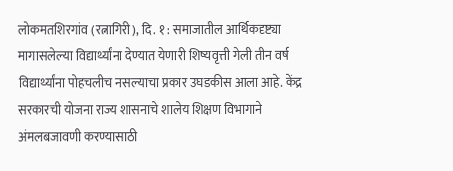लोकमतशिरगांव (रत्नागिरी), दि. १ : समाजातील आर्थिकदृष्ट्या मागासलेल्या विद्यार्थ्यांना देण्यात येणारी शिष्यवृत्ती गेली तीन वर्ष विद्यार्थ्यांना पोहचलीच नसल्याचा प्रकार उघडकीस आला आहे. केंद्र सरकारची योजना राज्य शासनाचे शालेय शिक्षण विभागाने अंमलबजावणी करण्यासाठी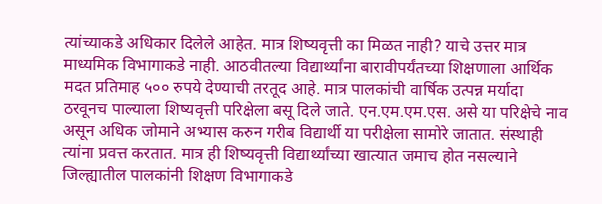त्यांच्याकडे अधिकार दिलेले आहेत. मात्र शिष्यवृत्ती का मिळत नाही? याचे उत्तर मात्र माध्यमिक विभागाकडे नाही. आठवीतल्या विद्यार्थ्यांना बारावीपर्यंतच्या शिक्षणाला आर्थिक मदत प्रतिमाह ५०० रुपये देण्याची तरतूद आहे. मात्र पालकांची वार्षिक उत्पन्न मर्यादा ठरवूनच पाल्याला शिष्यवृत्ती परिक्षेला बसू दिले जाते. एन.एम.एम.एस. असे या परिक्षेचे नाव असून अधिक जोमाने अभ्यास करुन गरीब विद्यार्थी या परीक्षेला सामोरे जातात. संस्थाही त्यांना प्रवत्त करतात. मात्र ही शिष्यवृत्ती विद्यार्थ्यांच्या खात्यात जमाच होत नसल्याने जिल्ह्यातील पालकांनी शिक्षण विभागाकडे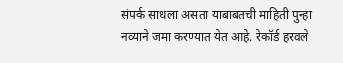संपर्क साधला असता याबाबतची माहिती पुन्हा नव्याने जमा करण्यात येत आहे. रेकॉर्ड हरवले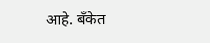आहे. बँकेत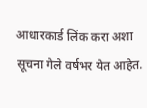आधारकार्ड लिंक करा अशा सूचना गेले वर्षभर येत आहेत.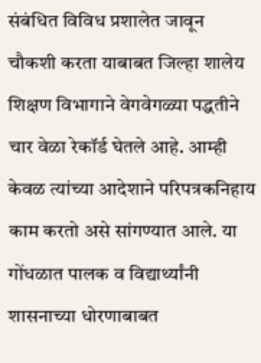संबंधित विविध प्रशालेत जावून चौकशी करता याबाबत जिल्हा शालेय शिक्षण विभागाने वेगवेगळ्या पद्धतीने चार वेळा रेकॉर्ड घेतले आहे. आम्ही केवळ त्यांच्या आदेशाने परिपत्रकनिहाय काम करतो असे सांगण्यात आले. या गोंधळात पालक व विद्यार्थ्यांनी शासनाच्या धोरणाबाबत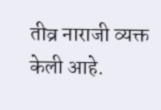तीव्र नाराजी व्यक्त केली आहे.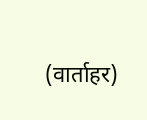(वार्ताहर)